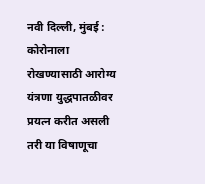नवी दिल्ली, मुंबई : कोरोनाला रोखण्यासाठी आरोग्य यंत्रणा युद्धपातळीवर प्रयत्न करीत असली तरी या विषाणूचा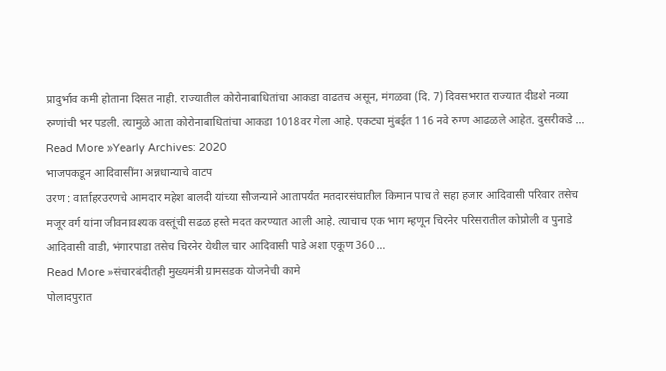प्रादुर्भाव कमी होताना दिसत नाही. राज्यातील कोरोनाबाधितांचा आकडा वाढतच असून, मंगळवा (दि. 7) दिवसभरात राज्यात दीडशे नव्या रुग्णांची भर पडली. त्यामुळे आता कोरोनाबाधितांचा आकडा 1018वर गेला आहे. एकट्या मुंबईत 116 नवे रुग्ण आढळले आहेत. दुसरीकडे …
Read More »Yearly Archives: 2020
भाजपकडून आदिवासींना अन्नधान्याचे वाटप
उरण : वार्ताहरउरणचे आमदार महेश बालदी यांच्या सौजन्याने आतापर्यंत मतदारसंघातील किमान पाच ते सहा हजार आदिवासी परिवार तसेच मजूर वर्ग यांना जीवनावश्यक वस्तूंची सढळ हस्ते मदत करण्यात आली आहे. त्याचाच एक भाग म्हणून चिरनेर परिसरातील कोप्रोली व पुनाडे आदिवासी वाडी, भंगारपाडा तसेच चिरनेर येथील चार आदिवासी पाडे अशा एकूण 360 …
Read More »संचारबंदीतही मुख्यमंत्री ग्रामसडक योजनेची कामे
पोलादपुरात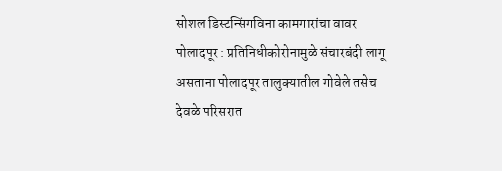सोशल डिस्टन्सिंगविना कामगारांचा वावर पोलादपूर : प्रतिनिधीकोरोनामुळे संचारबंदी लागू असताना पोलादपूर तालुक्यातील गोवेले तसेच देवळे परिसरात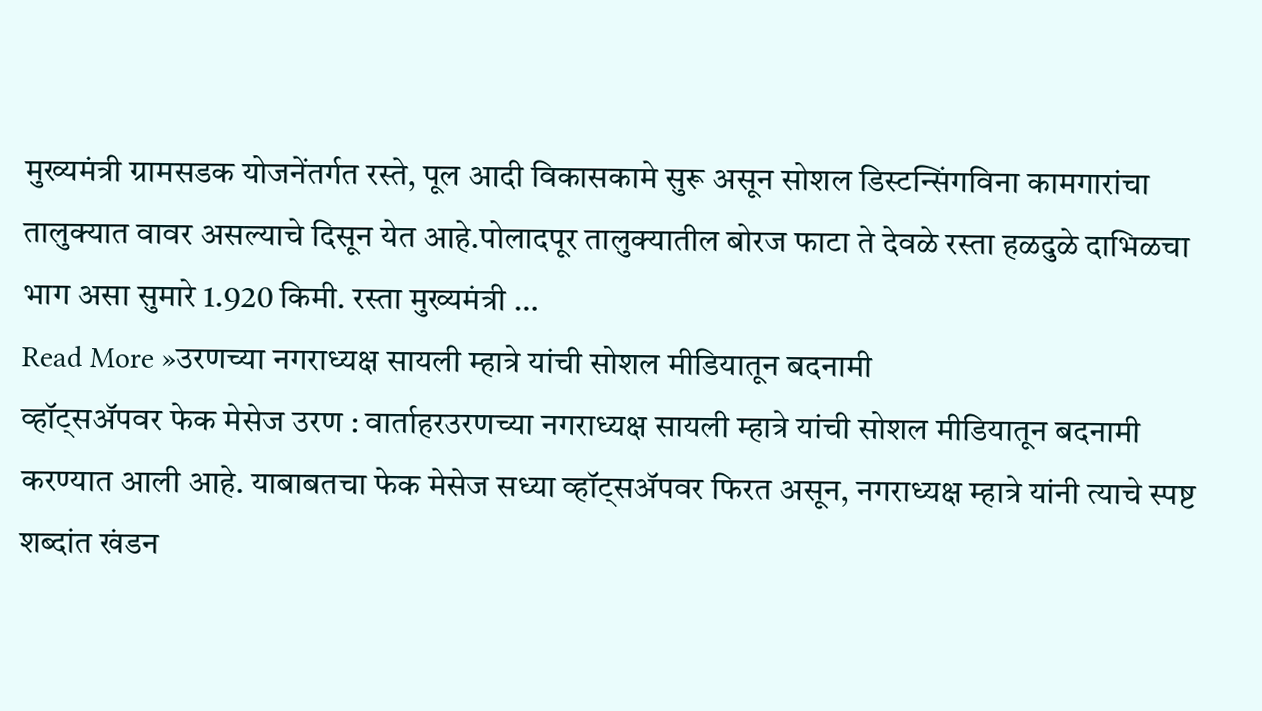मुख्यमंत्री ग्रामसडक योजनेंतर्गत रस्ते, पूल आदी विकासकामे सुरू असून सोशल डिस्टन्सिंगविना कामगारांचा तालुक्यात वावर असल्याचे दिसून येत आहे.पोलादपूर तालुक्यातील बोरज फाटा ते देवळे रस्ता हळदुळे दाभिळचा भाग असा सुमारे 1.920 किमी. रस्ता मुख्यमंत्री …
Read More »उरणच्या नगराध्यक्ष सायली म्हात्रे यांची सोशल मीडियातून बदनामी
व्हॉट्सॲपवर फेक मेसेज उरण : वार्ताहरउरणच्या नगराध्यक्ष सायली म्हात्रे यांची सोशल मीडियातून बदनामी करण्यात आली आहे. याबाबतचा फेक मेसेज सध्या व्हॉट्सॲपवर फिरत असून, नगराध्यक्ष म्हात्रे यांनी त्याचे स्पष्ट शब्दांत खंडन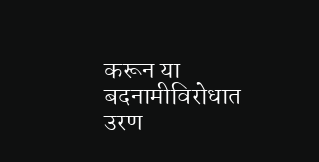करून या बदनामीविरोधात उरण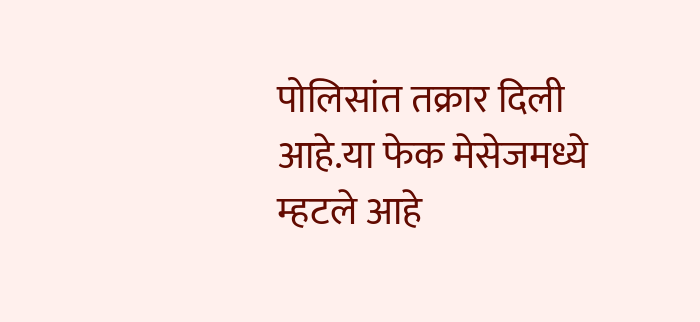पोलिसांत तक्रार दिली आहे.या फेक मेसेजमध्ये म्हटले आहे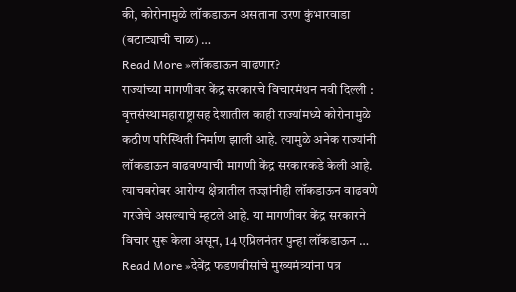की, कोरोनामुळे लॉकडाऊन असताना उरण कुंभारवाडा (बटाट्याची चाळ) …
Read More »लॉकडाऊन वाढणार?
राज्यांच्या मागणीवर केंद्र सरकारचे विचारमंथन नवी दिल्ली : वृत्तसंस्थामहाराष्ट्रासह देशातील काही राज्यांमध्ये कोरोनामुळे कठीण परिस्थिती निर्माण झाली आहे. त्यामुळे अनेक राज्यांनी लॉकडाऊन वाढवण्याची मागणी केंद्र सरकारकडे केली आहे. त्याचबरोबर आरोग्य क्षेत्रातील तज्ज्ञांनीही लॉकडाऊन वाढवणे गरजेचे असल्याचे म्हटले आहे. या मागणीवर केंद्र सरकारने विचार सुरू केला असून, 14 एप्रिलनंतर पुन्हा लॉकडाऊन …
Read More »देवेंद्र फडणवीसांचे मुख्यमंत्र्यांना पत्र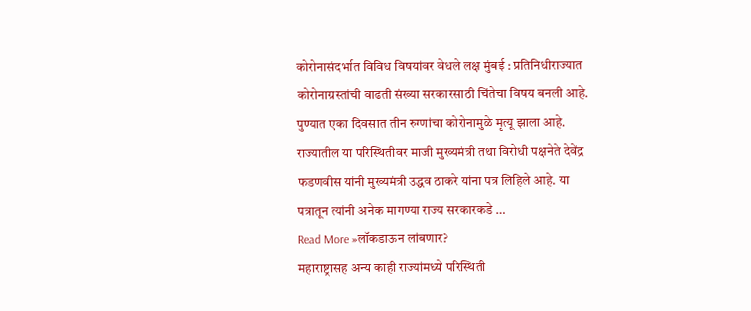कोरोनासंदर्भात विविध विषयांवर वेधले लक्ष मुंबई : प्रतिनिधीराज्यात कोरोनाग्रस्तांची वाढती संख्या सरकारसाठी चिंतेचा विषय बनली आहे. पुण्यात एका दिवसात तीन रुग्णांचा कोरोनामुळे मृत्यू झाला आहे. राज्यातील या परिस्थितीवर माजी मुख्यमंत्री तथा विरोधी पक्षनेते देवेंद्र फडणवीस यांनी मुख्यमंत्री उद्धव ठाकरे यांना पत्र लिहिले आहे. या पत्रातून त्यांनी अनेक मागण्या राज्य सरकारकडे …
Read More »लॉकडाऊन लांबणार?
महाराष्ट्रासह अन्य काही राज्यांमध्ये परिस्थिती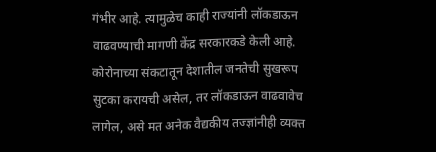गंभीर आहे. त्यामुळेच काही राज्यांनी लॉकडाऊन वाढवण्याची मागणी केंद्र सरकारकडे केली आहे. कोरोनाच्या संकटातून देशातील जनतेची सुखरूप सुटका करायची असेल, तर लॉकडाऊन वाढवावेच लागेल, असे मत अनेक वैद्यकीय तज्ज्ञांनीही व्यक्त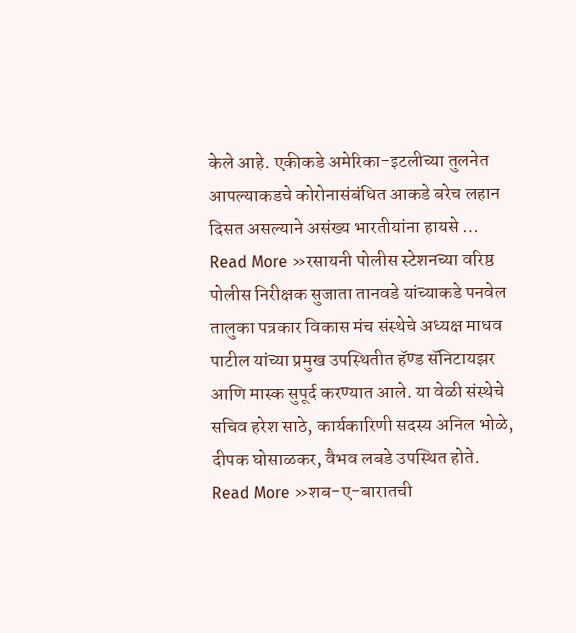केले आहे. एकीकडे अमेरिका-इटलीच्या तुलनेत आपल्याकडचे कोरोनासंबंधित आकडे बरेच लहान दिसत असल्याने असंख्य भारतीयांना हायसे …
Read More »रसायनी पोलीस स्टेशनच्या वरिष्ठ पोलीस निरीक्षक सुजाता तानवडे यांच्याकडे पनवेल तालुका पत्रकार विकास मंच संस्थेचे अध्यक्ष माधव पाटील यांच्या प्रमुख उपस्थितीत हॅण्ड सॅनिटायझर आणि मास्क सुपूर्द करण्यात आले. या वेळी संस्थेचे सचिव हरेश साठे, कार्यकारिणी सदस्य अनिल भोळे, दीपक घोसाळकर, वैभव लबडे उपस्थित होते.
Read More »शब-ए-बारातची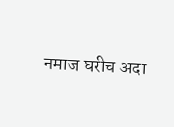नमाज घरीच अदा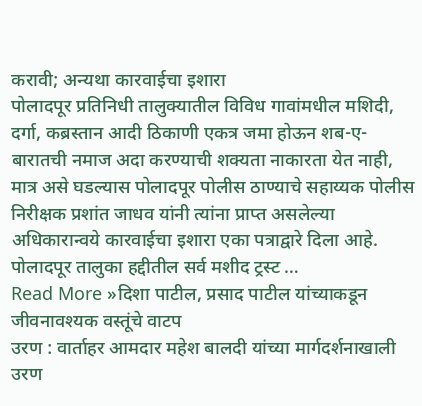करावी; अन्यथा कारवाईचा इशारा
पोलादपूर प्रतिनिधी तालुक्यातील विविध गावांमधील मशिदी, दर्गा, कब्रस्तान आदी ठिकाणी एकत्र जमा होऊन शब-ए-बारातची नमाज अदा करण्याची शक्यता नाकारता येत नाही, मात्र असे घडल्यास पोलादपूर पोलीस ठाण्याचे सहाय्यक पोलीस निरीक्षक प्रशांत जाधव यांनी त्यांना प्राप्त असलेल्या अधिकारान्वये कारवाईचा इशारा एका पत्राद्वारे दिला आहे. पोलादपूर तालुका हद्दीतील सर्व मशीद ट्रस्ट …
Read More »दिशा पाटील, प्रसाद पाटील यांच्याकडून जीवनावश्यक वस्तूंचे वाटप
उरण : वार्ताहर आमदार महेश बालदी यांच्या मार्गदर्शनाखाली उरण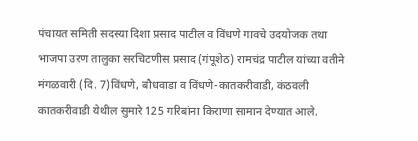पंचायत समिती सदस्या दिशा प्रसाद पाटील व विंधणे गावचे उदयोजक तथा भाजपा उरण तालुका सरचिटणीस प्रसाद (गंपूशेठ) रामचंद्र पाटील यांच्या वतीने मंगळवारी (दि. 7)विंधणे, बौधवाडा व विंधणे-कातकरीवाडी, कंठवली कातकरीवाडी येथील सुमारे 125 गरिबांना किराणा सामान देण्यात आले.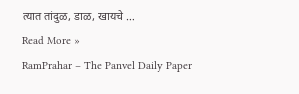त्यात तांदुळ, डाळ, खायचे …
Read More »
RamPrahar – The Panvel Daily Paper